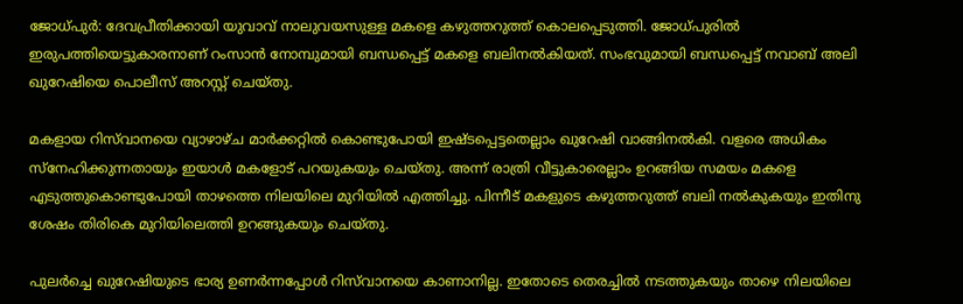ജോധ്പുര്‍: ദേവപ്രീതിക്കായി യുവാവ് നാലുവയസുള്ള മകളെ കഴുത്തറുത്ത് കൊലപ്പെടുത്തി. ജോധ്പുരില്‍ ഇരുപത്തിയെട്ടുകാരനാണ് റംസാന്‍ നോമ്പുമായി ബന്ധപ്പെട്ട് മകളെ ബലിനല്‍കിയത്. സംഭവുമായി ബന്ധപ്പെട്ട് നവാബ് അലി ഖുറേഷിയെ പൊലീസ് അറസ്റ്റ് ചെയ്തു.

മകളായ റിസ്‌വാനയെ വ്യാഴാഴ്ച മാര്‍ക്കറ്റില്‍ കൊണ്ടുപോയി ഇഷ്ടപ്പെട്ടതെല്ലാം ഖുറേഷി വാങ്ങിനല്‍കി. വളരെ അധികം സ്‌നേഹിക്കുന്നതായും ഇയാള്‍ മകളോട് പറയുകയും ചെയ്തു. അന്ന് രാത്രി വീട്ടുകാരെല്ലാം ഉറങ്ങിയ സമയം മകളെ എടുത്തുകൊണ്ടുപോയി താഴത്തെ നിലയിലെ മുറിയില്‍ എത്തിച്ചു. പിന്നീട് മകളുടെ കഴുത്തറുത്ത് ബലി നല്‍കുകയും ഇതിനു ശേഷം തിരികെ മുറിയിലെത്തി ഉറങ്ങുകയും ചെയ്തു.

പുലര്‍ച്ചെ ഖുറേഷിയുടെ ഭാര്യ ഉണര്‍ന്നപ്പോള്‍ റിസ്‌വാനയെ കാണാനില്ല. ഇതോടെ തെരച്ചില്‍ നടത്തുകയും താഴെ നിലയിലെ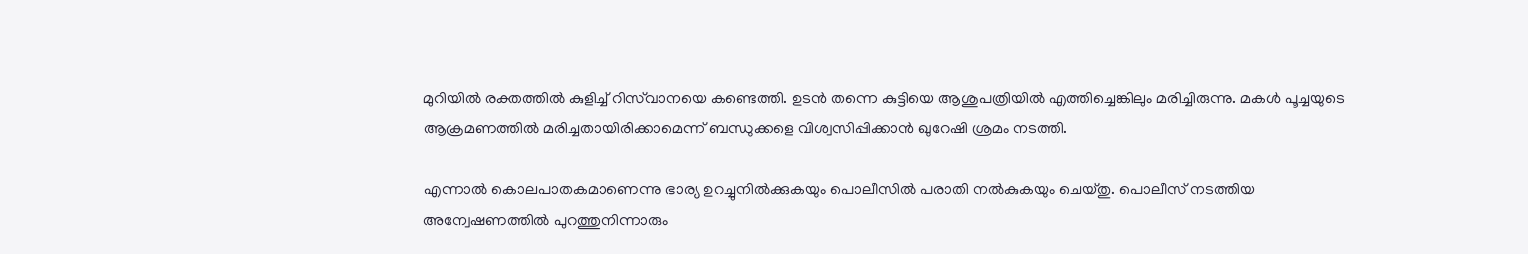മുറിയില്‍ രക്തത്തില്‍ കുളിച്ച് റിസ്‌വാനയെ കണ്ടെത്തി. ഉടന്‍ തന്നെ കുട്ടിയെ ആശുപത്രിയില്‍ എത്തിച്ചെങ്കിലും മരിച്ചിരുന്നു. മകള്‍ പൂച്ചയുടെ ആക്രമണത്തില്‍ മരിച്ചതായിരിക്കാമെന്ന് ബന്ധുക്കളെ വിശ്വസിപ്പിക്കാന്‍ ഖുറേഷി ശ്രമം നടത്തി.

എന്നാല്‍ കൊലപാതകമാണെന്നു ഭാര്യ ഉറച്ചുനില്‍ക്കുകയും പൊലീസില്‍ പരാതി നല്‍കുകയും ചെയ്തു. പൊലീസ് നടത്തിയ അന്വേഷണത്തില്‍ പുറത്തുനിന്നാരും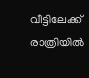വീട്ടിലേക്ക് രാത്രിയില്‍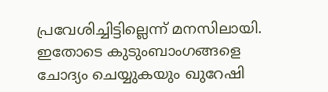പ്രവേശിച്ചിട്ടില്ലെന്ന് മനസിലായി. ഇതോടെ കുടുംബാംഗങ്ങളെ ചോദ്യം ചെയ്യുകയും ഖുറേഷി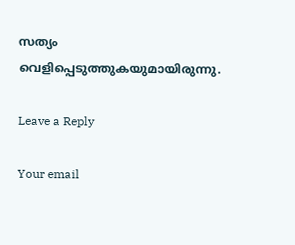സത്യം വെളിപ്പെടുത്തുകയുമായിരുന്നു.

Leave a Reply

Your email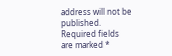address will not be published. Required fields are marked *